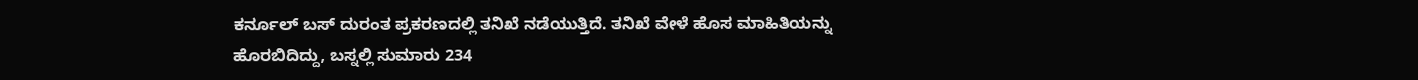ಕರ್ನೂಲ್ ಬಸ್ ದುರಂತ ಪ್ರಕರಣದಲ್ಲಿ ತನಿಖೆ ನಡೆಯುತ್ತಿದೆ. ತನಿಖೆ ವೇಳೆ ಹೊಸ ಮಾಹಿತಿಯನ್ನು ಹೊರಬಿದಿದ್ದು, ಬಸ್ನಲ್ಲಿ ಸುಮಾರು 234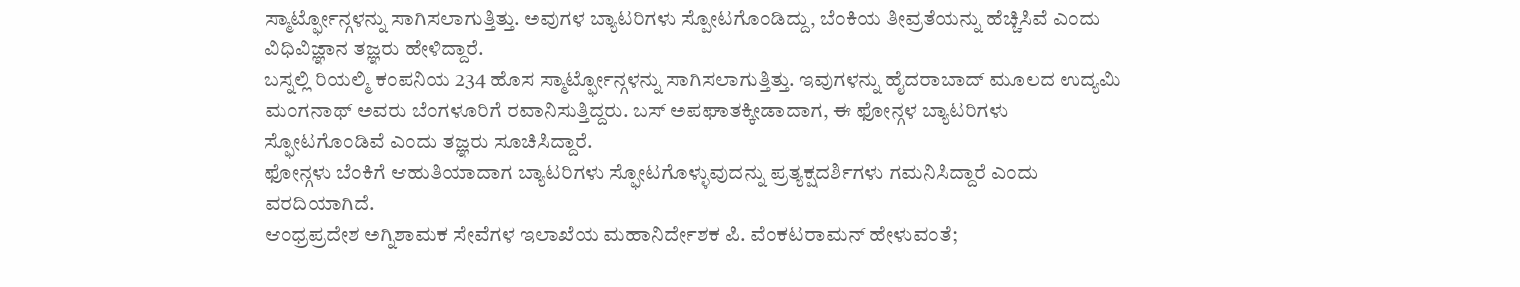ಸ್ಮಾರ್ಟ್ಫೋನ್ಗಳನ್ನು ಸಾಗಿಸಲಾಗುತ್ತಿತ್ತು. ಅವುಗಳ ಬ್ಯಾಟರಿಗಳು ಸ್ಪೋಟಗೊಂಡಿದ್ದು, ಬೆಂಕಿಯ ತೀವ್ರತೆಯನ್ನು ಹೆಚ್ಚಿಸಿವೆ ಎಂದು ವಿಧಿವಿಜ್ಞಾನ ತಜ್ಞರು ಹೇಳಿದ್ದಾರೆ.
ಬಸ್ನಲ್ಲಿ ರಿಯಲ್ಮಿ ಕಂಪನಿಯ 234 ಹೊಸ ಸ್ಮಾರ್ಟ್ಫೋನ್ಗಳನ್ನು ಸಾಗಿಸಲಾಗುತ್ತಿತ್ತು. ಇವುಗಳನ್ನು ಹೈದರಾಬಾದ್ ಮೂಲದ ಉದ್ಯಮಿ ಮಂಗನಾಥ್ ಅವರು ಬೆಂಗಳೂರಿಗೆ ರವಾನಿಸುತ್ತಿದ್ದರು. ಬಸ್ ಅಪಘಾತಕ್ಕೀಡಾದಾಗ, ಈ ಫೋನ್ಗಳ ಬ್ಯಾಟರಿಗಳು ಸ್ಫೋಟಗೊಂಡಿವೆ ಎಂದು ತಜ್ಞರು ಸೂಚಿಸಿದ್ದಾರೆ.
ಫೋನ್ಗಳು ಬೆಂಕಿಗೆ ಆಹುತಿಯಾದಾಗ ಬ್ಯಾಟರಿಗಳು ಸ್ಫೋಟಗೊಳ್ಳುವುದನ್ನು ಪ್ರತ್ಯಕ್ಷದರ್ಶಿಗಳು ಗಮನಿಸಿದ್ದಾರೆ ಎಂದು ವರದಿಯಾಗಿದೆ.
ಆಂಧ್ರಪ್ರದೇಶ ಅಗ್ನಿಶಾಮಕ ಸೇವೆಗಳ ಇಲಾಖೆಯ ಮಹಾನಿರ್ದೇಶಕ ಪಿ. ವೆಂಕಟರಾಮನ್ ಹೇಳುವಂತೆ;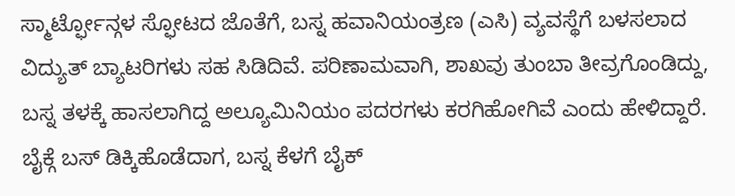ಸ್ಮಾರ್ಟ್ಫೋನ್ಗಳ ಸ್ಫೋಟದ ಜೊತೆಗೆ, ಬಸ್ನ ಹವಾನಿಯಂತ್ರಣ (ಎಸಿ) ವ್ಯವಸ್ಥೆಗೆ ಬಳಸಲಾದ ವಿದ್ಯುತ್ ಬ್ಯಾಟರಿಗಳು ಸಹ ಸಿಡಿದಿವೆ. ಪರಿಣಾಮವಾಗಿ, ಶಾಖವು ತುಂಬಾ ತೀವ್ರಗೊಂಡಿದ್ದು, ಬಸ್ನ ತಳಕ್ಕೆ ಹಾಸಲಾಗಿದ್ದ ಅಲ್ಯೂಮಿನಿಯಂ ಪದರಗಳು ಕರಗಿಹೋಗಿವೆ ಎಂದು ಹೇಳಿದ್ದಾರೆ.
ಬೈಕ್ಗೆ ಬಸ್ ಡಿಕ್ಕಿಹೊಡೆದಾಗ, ಬಸ್ನ ಕೆಳಗೆ ಬೈಕ್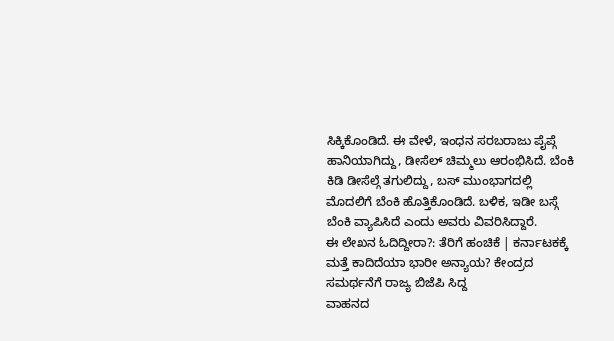ಸಿಕ್ಕಿಕೊಂಡಿದೆ. ಈ ವೇಳೆ, ಇಂಧನ ಸರಬರಾಜು ಪೈಪ್ಗೆ ಹಾನಿಯಾಗಿದ್ದು, ಡೀಸೆಲ್ ಚಿಮ್ಮಲು ಆರಂಭಿಸಿದೆ. ಬೆಂಕಿ ಕಿಡಿ ಡೀಸೆಲ್ಗೆ ತಗುಲಿದ್ದು, ಬಸ್ ಮುಂಭಾಗದಲ್ಲಿ ಮೊದಲಿಗೆ ಬೆಂಕಿ ಹೊತ್ತಿಕೊಂಡಿದೆ. ಬಳಿಕ, ಇಡೀ ಬಸ್ಗೆ ಬೆಂಕಿ ವ್ಯಾಪಿಸಿದೆ ಎಂದು ಅವರು ವಿವರಿಸಿದ್ದಾರೆ.
ಈ ಲೇಖನ ಓದಿದ್ದೀರಾ?: ತೆರಿಗೆ ಹಂಚಿಕೆ | ಕರ್ನಾಟಕಕ್ಕೆ ಮತ್ತೆ ಕಾದಿದೆಯಾ ಭಾರೀ ಅನ್ಯಾಯ? ಕೇಂದ್ರದ ಸಮರ್ಥನೆಗೆ ರಾಜ್ಯ ಬಿಜೆಪಿ ಸಿದ್ದ
ವಾಹನದ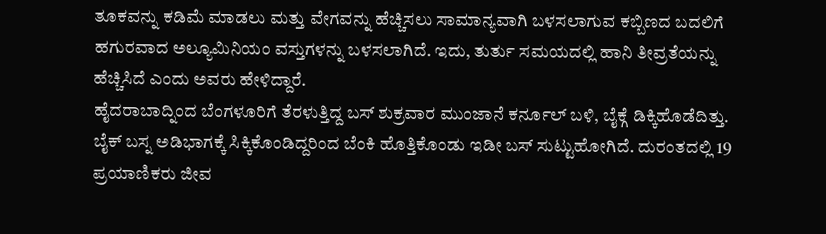ತೂಕವನ್ನು ಕಡಿಮೆ ಮಾಡಲು ಮತ್ತು ವೇಗವನ್ನು ಹೆಚ್ಚಿಸಲು ಸಾಮಾನ್ಯವಾಗಿ ಬಳಸಲಾಗುವ ಕಬ್ಬಿಣದ ಬದಲಿಗೆ ಹಗುರವಾದ ಅಲ್ಯೂಮಿನಿಯಂ ವಸ್ತುಗಳನ್ನು ಬಳಸಲಾಗಿದೆ. ಇದು, ತುರ್ತು ಸಮಯದಲ್ಲಿ ಹಾನಿ ತೀವ್ರತೆಯನ್ನು ಹೆಚ್ಚಿಸಿದೆ ಎಂದು ಅವರು ಹೇಳಿದ್ದಾರೆ.
ಹೈದರಾಬಾದ್ನಿಂದ ಬೆಂಗಳೂರಿಗೆ ತೆರಳುತ್ತಿದ್ದ ಬಸ್ ಶುಕ್ರವಾರ ಮುಂಜಾನೆ ಕರ್ನೂಲ್ ಬಳಿ, ಬೈಕ್ಗೆ ಡಿಕ್ಕಿಹೊಡೆದಿತ್ತು. ಬೈಕ್ ಬಸ್ನ ಅಡಿಭಾಗಕ್ಕೆ ಸಿಕ್ಕಿಕೊಂಡಿದ್ದರಿಂದ ಬೆಂಕಿ ಹೊತ್ತಿಕೊಂಡು ಇಡೀ ಬಸ್ ಸುಟ್ಟುಹೋಗಿದೆ. ದುರಂತದಲ್ಲಿ 19 ಪ್ರಯಾಣಿಕರು ಜೀವ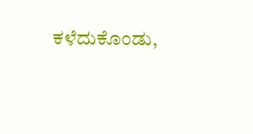ಕಳೆದುಕೊಂಡು,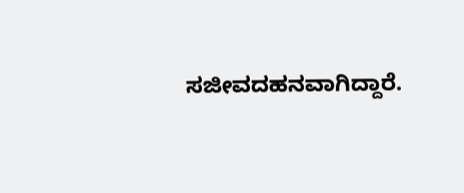ಸಜೀವದಹನವಾಗಿದ್ದಾರೆ.